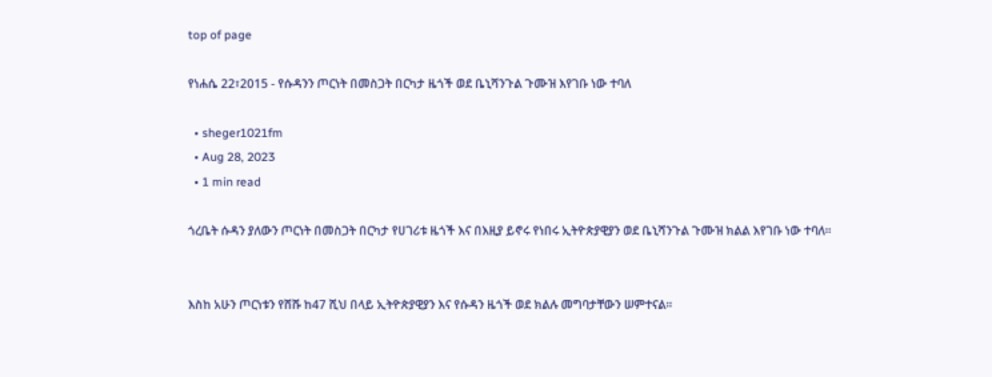top of page

የነሐሴ 22፣2015 - የሱዳንን ጦርነት በመስጋት በርካታ ዜጎች ወደ ቤኒሻንጉል ጉሙዝ እየገቡ ነው ተባለ

  • sheger1021fm
  • Aug 28, 2023
  • 1 min read

ጎረቤት ሱዳን ያለውን ጦርነት በመስጋት በርካታ የሀገሪቱ ዜጎች እና በእዚያ ይኖሩ የነበሩ ኢትዮጵያዊያን ወደ ቤኒሻንጉል ጉሙዝ ክልል እየገቡ ነው ተባለ።


እስከ አሁን ጦርነቱን የሸሹ ከ47 ሺህ በላይ ኢትዮጵያዊያን እና የሱዳን ዜጎች ወደ ክልሉ መግባታቸውን ሠምተናል።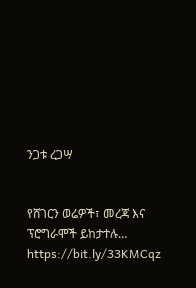ንጋቱ ረጋሣ


የሸገርን ወሬዎች፣ መረጃ እና ፕሮግራሞች ይከታተሉ… https://bit.ly/33KMCqz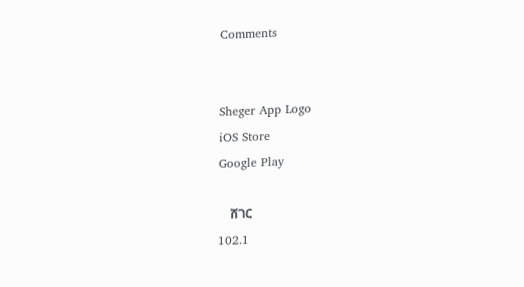Comments


Sheger App Logo
iOS Store
Google Play

    ሸገር
102.1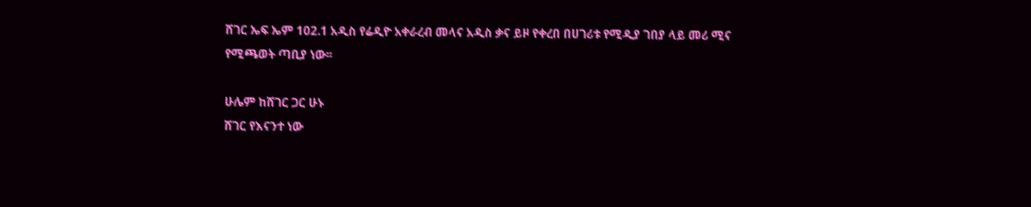ሸገር ኤፍ ኤም 102.1 አዲስ የሬዲዮ አቀራረብ መላና አዲስ ቃና ይዞ የቀረበ በሀገሪቱ የሚዲያ ገበያ ላይ መሪ ሚና የሚጫወት ጣቢያ ነው፡፡

ሁሌም ከሸገር ጋር ሁኑ
ሸገር የእናንተ ነው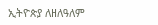ኢትዮጵያ ለዘለዓለም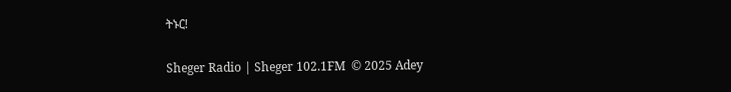ትኑር!

Sheger Radio | Sheger 102.1FM  © 2025 Adey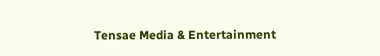Tensae Media & Entertainment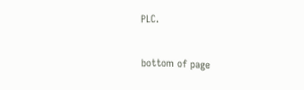PLC.

bottom of page